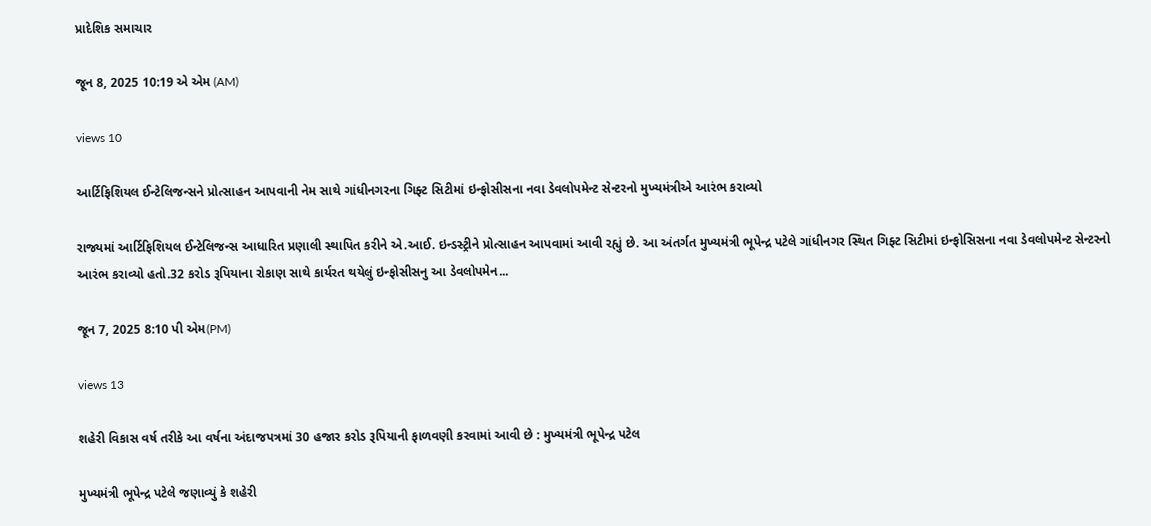પ્રાદેશિક સમાચાર

જૂન 8, 2025 10:19 એ એમ (AM)

views 10

આર્ટિફિશિયલ ઈન્ટેલિજન્સને પ્રોત્સાહન આપવાની નેમ સાથે ગાંધીનગરના ગિફ્ટ સિટીમાં ઇન્ફોસીસના નવા ડેવલોપમેન્ટ સેન્ટરનો મુખ્યમંત્રીએ આરંભ કરાવ્યો

રાજ્યમાં આર્ટિફિશિયલ ઈન્ટેલિજન્સ આધારિત પ્રણાલી સ્થાપિત કરીને એ.આઈ. ઇન્ડસ્ટ્રીને પ્રોત્સાહન આપવામાં આવી રહ્યું છે. આ અંતર્ગત મુખ્યમંત્રી ભૂપેન્દ્ર પટેલે ગાંધીનગર સ્થિત ગિફ્ટ સિટીમાં ઇન્ફોસિસના નવા ડેવલોપમેન્ટ સેન્ટરનો આરંભ કરાવ્યો હતો.32 કરોડ રૂપિયાના રોકાણ સાથે કાર્યરત થયેલું ઇન્ફોસીસનુ આ ડેવલોપમેન...

જૂન 7, 2025 8:10 પી એમ(PM)

views 13

શહેરી વિકાસ વર્ષ તરીકે આ વર્ષના અંદાજપત્રમાં 30 હજાર કરોડ રૂપિયાની ફાળવણી કરવામાં આવી છે : મુખ્યમંત્રી ભૂપેન્દ્ર પટેલ

મુખ્યમંત્રી ભૂપેન્દ્ર પટેલે જણાવ્યું કે શહેરી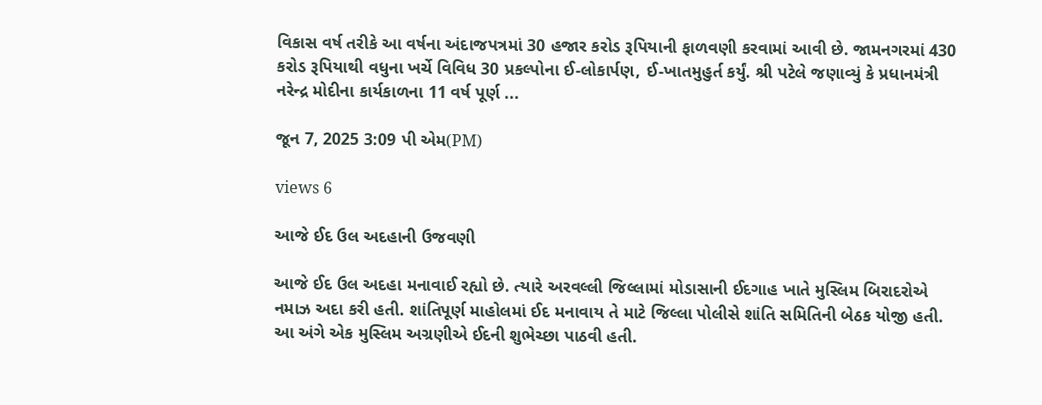વિકાસ વર્ષ તરીકે આ વર્ષના અંદાજપત્રમાં 30 હજાર કરોડ રૂપિયાની ફાળવણી કરવામાં આવી છે. જામનગરમાં 430 કરોડ રૂપિયાથી વધુના ખર્ચે વિવિધ 30 પ્રકલ્પોના ઈ-લોકાર્પણ, ઈ-ખાતમુહુર્ત કર્યું. શ્રી પટેલે જણાવ્યું કે પ્રધાનમંત્રી નરેન્દ્ર મોદીના કાર્યકાળના 11 વર્ષ પૂર્ણ ...

જૂન 7, 2025 3:09 પી એમ(PM)

views 6

આજે ઈદ ઉલ અદહાની ઉજવણી

આજે ઈદ ઉલ અદહા મનાવાઈ રહ્યો છે. ત્યારે અરવલ્લી જિલ્લામાં મોડાસાની ઈદગાહ ખાતે મુસ્લિમ બિરાદરોએ નમાઝ અદા કરી હતી. શાંતિપૂર્ણ માહોલમાં ઈદ મનાવાય તે માટે જિલ્લા પોલીસે શાંતિ સમિતિની બેઠક યોજી હતી. આ અંગે એક મુસ્લિમ અગ્રણીએ ઈદની શુભેચ્છા પાઠવી હતી.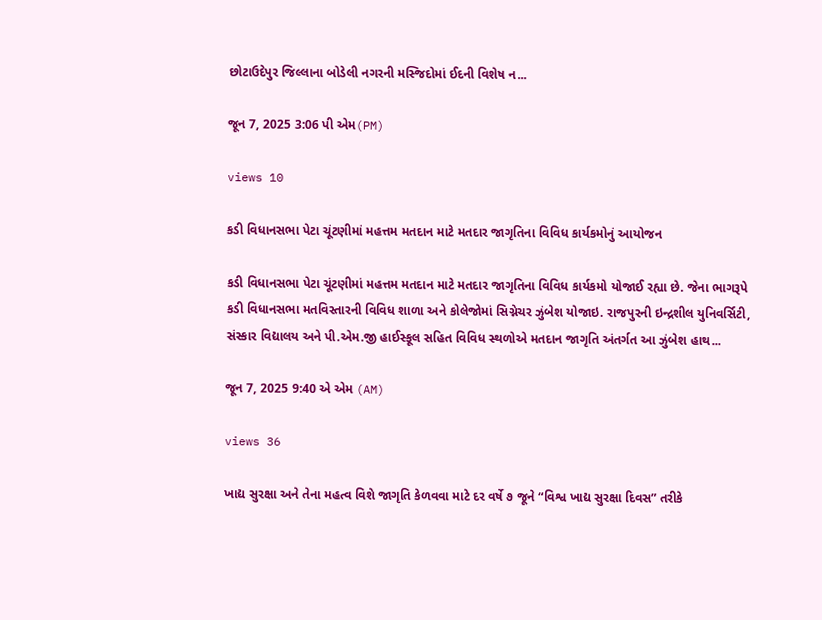છોટાઉદેપુર જિલ્લાના બોડેલી નગરની મસ્જિદોમાં ઈદની વિશેષ ન...

જૂન 7, 2025 3:06 પી એમ(PM)

views 10

કડી વિધાનસભા પેટા ચૂંટણીમાં મહત્તમ મતદાન માટે મતદાર જાગૃતિના વિવિધ કાર્યકમોનું આયોજન

કડી વિધાનસભા પેટા ચૂંટણીમાં મહત્તમ મતદાન માટે મતદાર જાગૃતિના વિવિધ કાર્યકમો યોજાઈ રહ્યા છે. જેના ભાગરૂપે કડી વિધાનસભા મતવિસ્તારની વિવિધ શાળા અને કોલેજોમાં સિગ્નેચર ઝુંબેશ યોજાઇ. રાજપુરની ઇન્દ્રશીલ યુનિવર્સિટી, સંસ્કાર વિદ્યાલય અને પી.એમ.જી હાઈસ્કૂલ સહિત વિવિધ સ્થળોએ મતદાન જાગૃતિ અંતર્ગત આ ઝુંબેશ હાથ...

જૂન 7, 2025 9:40 એ એમ (AM)

views 36

ખાદ્ય સુરક્ષા અને તેના મહત્વ વિશે જાગૃતિ કેળવવા માટે દર વર્ષે ૭ જૂને “વિશ્વ ખાદ્ય સુરક્ષા દિવસ” તરીકે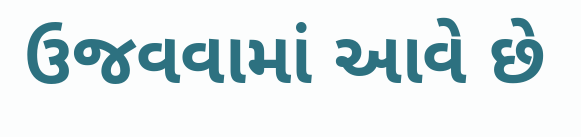ઉજવવામાં આવે છે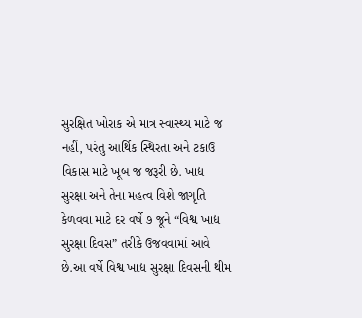સુરક્ષિત ખોરાક એ માત્ર સ્વાસ્થ્ય માટે જ નહીં, પરંતુ આર્થિક સ્થિરતા અને ટકાઉ વિકાસ માટે ખૂબ જ જરૂરી છે. ખાદ્ય સુરક્ષા અને તેના મહત્વ વિશે જાગૃતિ કેળવવા માટે દર વર્ષે ૭ જૂને “વિશ્વ ખાદ્ય સુરક્ષા દિવસ” તરીકે ઉજવવામાં આવે છે.આ વર્ષે વિશ્વ ખાદ્ય સુરક્ષા દિવસની થીમ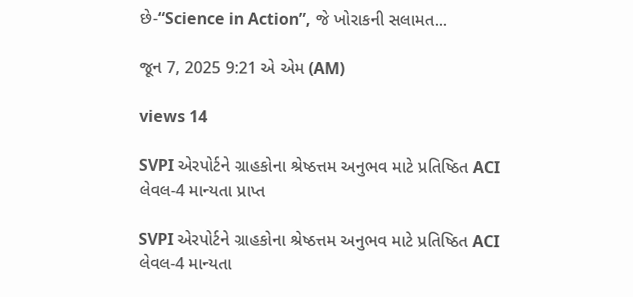છે-“Science in Action”, જે ખોરાકની સલામત...

જૂન 7, 2025 9:21 એ એમ (AM)

views 14

SVPI એરપોર્ટને ગ્રાહકોના શ્રેષ્ઠત્તમ અનુભવ માટે પ્રતિષ્ઠિત ACI લેવલ-4 માન્યતા પ્રાપ્ત

SVPI એરપોર્ટને ગ્રાહકોના શ્રેષ્ઠત્તમ અનુભવ માટે પ્રતિષ્ઠિત ACI લેવલ-4 માન્યતા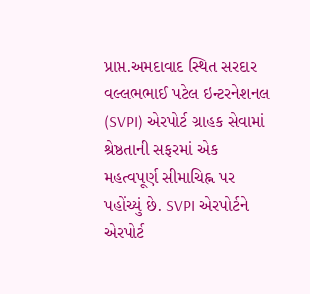પ્રાપ્ત.અમદાવાદ સ્થિત સરદાર વલ્લભભાઈ પટેલ ઇન્ટરનેશનલ (SVPI) એરપોર્ટ ગ્રાહક સેવામાં શ્રેષ્ઠતાની સફરમાં એક મહત્વપૂર્ણ સીમાચિહ્ન પર પહોંચ્યું છે. SVPI એરપોર્ટને એરપોર્ટ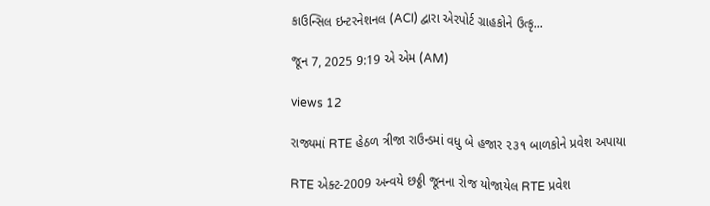કાઉન્સિલ ઇન્ટરનેશનલ (ACI) દ્વારા એરપોર્ટ ગ્રાહકોને ઉત્કૃ...

જૂન 7, 2025 9:19 એ એમ (AM)

views 12

રાજ્યમાં RTE હેઠળ ત્રીજા રાઉન્ડમાં વધુ બે હજાર ૨૩૧ બાળકોને પ્રવેશ અપાયા

RTE એક્ટ-2009 અન્વયે છઠ્ઠી જૂનના રોજ યોજાયેલ RTE પ્રવેશ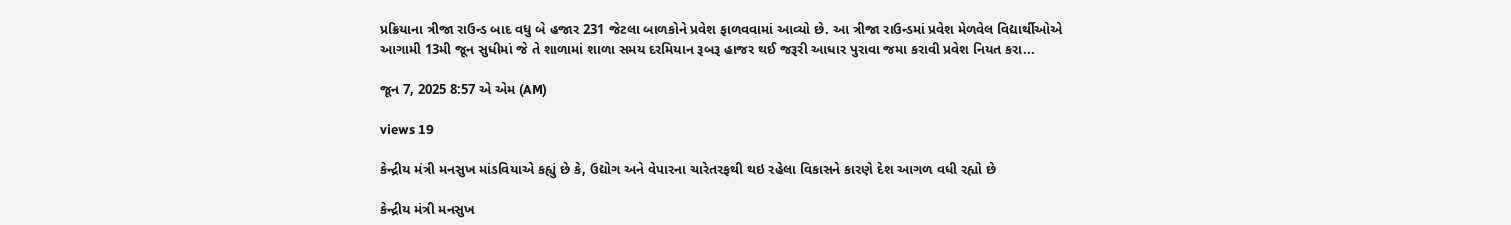પ્રક્રિયાના ત્રીજા રાઉન્ડ બાદ વધુ બે હજાર 231 જેટલા બાળકોને પ્રવેશ ફાળવવામાં આવ્યો છે. આ ત્રીજા રાઉન્ડમાં પ્રવેશ મેળવેલ વિદ્યાર્થીઓએ આગામી 13મી જૂન સુધીમાં જે તે શાળામાં શાળા સમય દરમિયાન રૂબરૂ હાજર થઈ જરૂરી આધાર પુરાવા જમા કરાવી પ્રવેશ નિયત કરા...

જૂન 7, 2025 8:57 એ એમ (AM)

views 19

કેન્દ્રીય મંત્રી મનસુખ માંડવિયાએ કહ્યું છે કે, ઉદ્યોગ અને વેપારના ચારેતરફથી થઇ રહેલા વિકાસને કારણે દેશ આગળ વધી રહ્યો છે

કેન્દ્રીય મંત્રી મનસુખ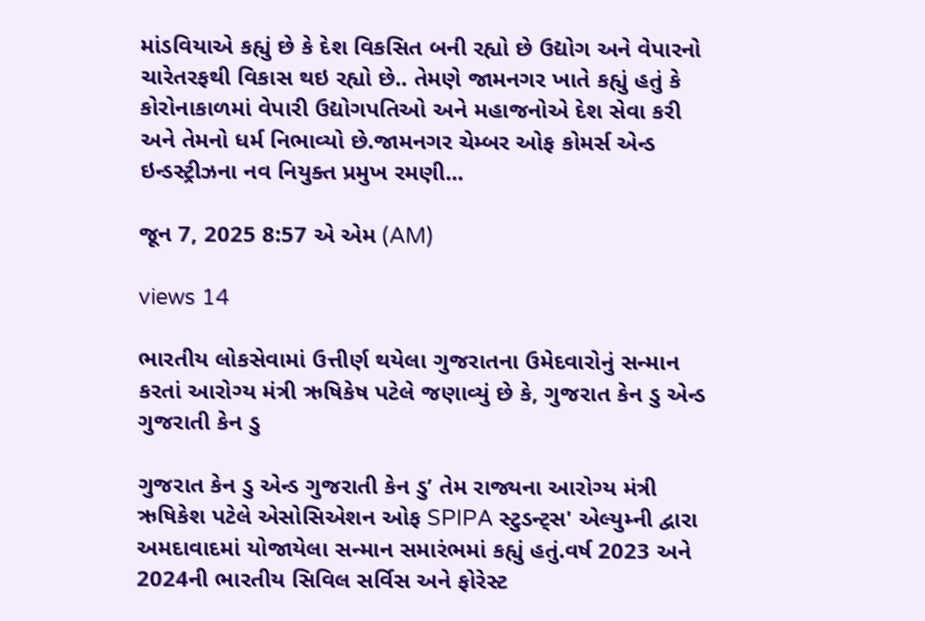માંડવિયાએ કહ્યું છે કે દેશ વિકસિત બની રહ્યો છે ઉદ્યોગ અને વેપારનો ચારેતરફથી વિકાસ થઇ રહ્યો છે.. તેમણે જામનગર ખાતે કહ્યું હતું કે કોરોનાકાળમાં વેપારી ઉદ્યોગપતિઓ અને મહાજનોએ દેશ સેવા કરી અને તેમનો ધર્મ નિભાવ્યો છે.જામનગર ચેમ્બર ઓફ કોમર્સ એન્ડ ઇન્ડસ્ટ્રીઝના નવ નિયુક્ત પ્રમુખ રમણી...

જૂન 7, 2025 8:57 એ એમ (AM)

views 14

ભારતીય લોકસેવામાં ઉત્તીર્ણ થયેલા ગુજરાતના ઉમેદવારોનું સન્માન કરતાં આરોગ્ય મંત્રી ઋષિકેષ પટેલે જણાવ્યું છે કે, ગુજરાત કેન ડુ એન્ડ ગુજરાતી કેન ડુ

ગુજરાત કેન ડુ એન્ડ ગુજરાતી કેન ડુ’ તેમ રાજ્યના આરોગ્ય મંત્રી ઋષિકેશ પટેલે એસોસિએશન ઓફ SPIPA સ્ટુડન્ટ્સ' એલ્યુમ્ની દ્વારા અમદાવાદમાં યોજાયેલા સન્માન સમારંભમાં કહ્યું હતું.વર્ષ 2023 અને 2024ની ભારતીય સિવિલ સર્વિસ અને ફોરેસ્ટ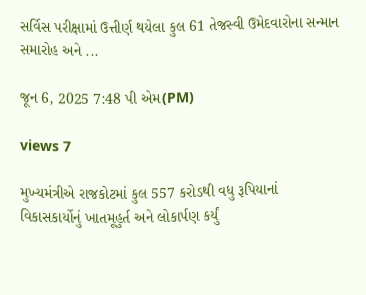સર્વિસ પરીક્ષામાં ઉત્તીર્ણ થયેલા કુલ 61 તેજસ્વી ઉમેદવારોના સન્માન સમારોહ અને ...

જૂન 6, 2025 7:48 પી એમ(PM)

views 7

મુખ્યમંત્રીએ રાજકોટમાં કુલ 557 કરોડથી વધુ રૂપિયાનાં વિકાસકાર્યોનું ખાતમૂહુર્ત અને લોકાર્પણ કર્યું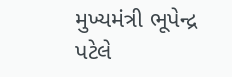મુખ્યમંત્રી ભૂપેન્દ્ર પટેલે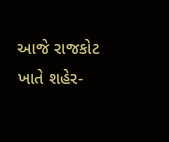આજે રાજકોટ ખાતે શહેર-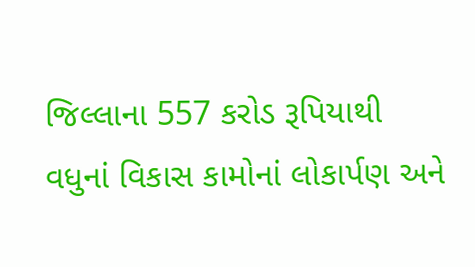જિલ્લાના 557 કરોડ રૂપિયાથી વધુનાં વિકાસ કામોનાં લોકાર્પણ અને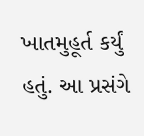ખાતમુહૂર્ત કર્યું હતું. આ પ્રસંગે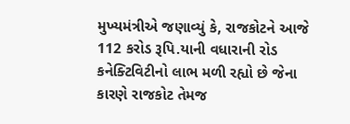મુખ્યમંત્રીએ જણાવ્યું કે, રાજકોટને આજે 112 કરોડ રૂપિ.યાની વધારાની રોડ કનેક્ટિવિટીનો લાભ મળી રહ્યો છે જેના કારણે રાજકોટ તેમજ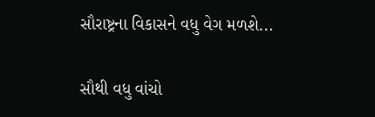સૌરાષ્ટ્રના વિકાસને વધુ વેગ મળશે...

સૌથી વધુ વાંચો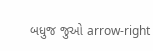બધુજ જુઓ arrow-right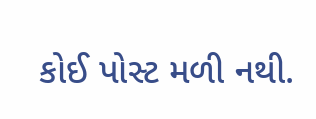કોઈ પોસ્ટ મળી નથી.